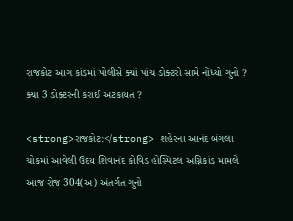રાજકોટ આગ કાંડમાં પોલીસે ક્યાં પાંચ ડોક્ટરો સામે નોંધ્યો ગુનો ? ક્યા 3 ડોક્ટરની કરાઈ અટકાયત ?

<strong>રાજકોટ:</strong> શહેરના આનંદ બંગલા ચોકમાં આવેલી ઉદય શિવાનંદ કોવિડ હોસ્પિટલ અગ્નિકાંડ મામલે આજ રોજ 304(અ) અંતર્ગત ગુનો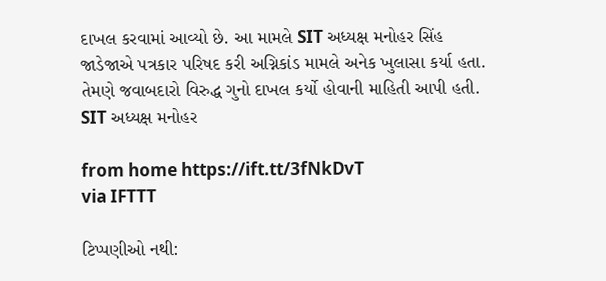દાખલ કરવામાં આવ્યો છે. આ મામલે SIT અધ્યક્ષ મનોહર સિંહ જાડેજાએ પત્રકાર પરિષદ કરી અગ્નિકાંડ મામલે અનેક ખુલાસા કર્યા હતા. તેમણે જવાબદારો વિરુદ્ધ ગુનો દાખલ કર્યો હોવાની માહિતી આપી હતી. SIT અધ્યક્ષ મનોહર

from home https://ift.tt/3fNkDvT
via IFTTT

ટિપ્પણીઓ નથી: